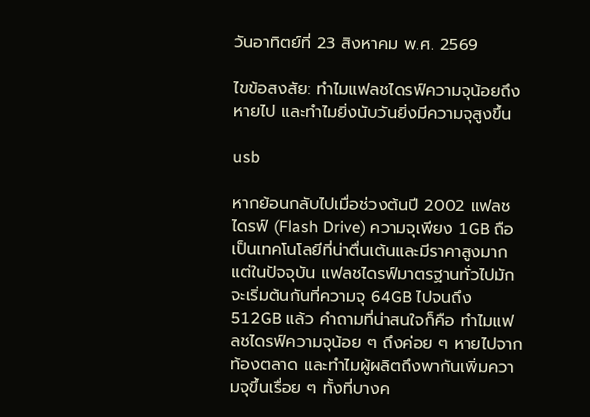วันอาทิตย์ที่ 23 สิงหาคม พ.ศ. 2569

ไขข้อสงสัย: ทำไมแฟลชไดรฟ์ความจุน้อยถึงหายไป และทำไมยิ่งนับวันยิ่งมีความจุสูงขึ้น

usb

หากย้อนกลับไปเมื่อช่วงต้นปี 2002 แฟลชไดรฟ์ (Flash Drive) ความจุเพียง 1GB ถือเป็นเทคโนโลยีที่น่าตื่นเต้นและมีราคาสูงมาก แต่ในปัจจุบัน แฟลชไดรฟ์มาตรฐานทั่วไปมักจะเริ่มต้นกันที่ความจุ 64GB ไปจนถึง 512GB แล้ว คำถามที่น่าสนใจก็คือ ทำไมแฟลชไดรฟ์ความจุน้อย ๆ ถึงค่อย ๆ หายไปจากท้องตลาด และทำไมผู้ผลิตถึงพากันเพิ่มความจุขึ้นเรื่อย ๆ ทั้งที่บางค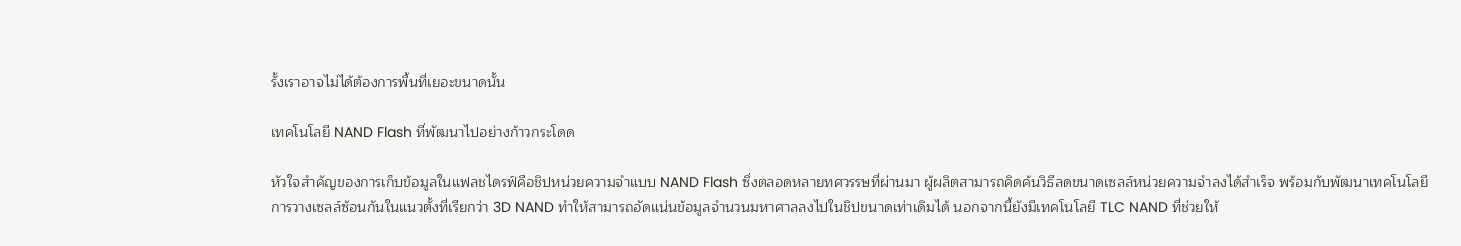รั้งเราอาจไม่ได้ต้องการพื้นที่เยอะขนาดนั้น

เทคโนโลยี NAND Flash ที่พัฒนาไปอย่างก้าวกระโดด

หัวใจสำคัญของการเก็บข้อมูลในแฟลชไดรฟ์คือชิปหน่วยความจำแบบ NAND Flash ซึ่งตลอดหลายทศวรรษที่ผ่านมา ผู้ผลิตสามารถคิดค้นวิธีลดขนาดเซลล์หน่วยความจำลงได้สำเร็จ พร้อมกับพัฒนาเทคโนโลยีการวางเซลล์ซ้อนกันในแนวตั้งที่เรียกว่า 3D NAND ทำให้สามารถอัดแน่นข้อมูลจำนวนมหาศาลลงไปในชิปขนาดเท่าเดิมได้ นอกจากนี้ยังมีเทคโนโลยี TLC NAND ที่ช่วยให้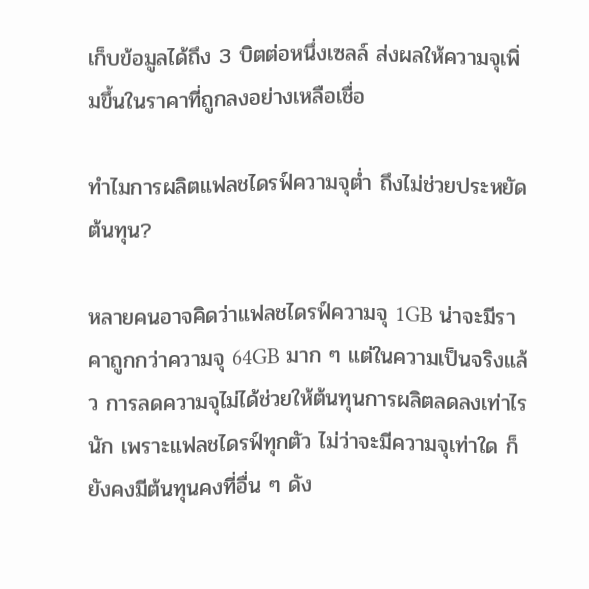เก็บข้อมูลได้ถึง 3 บิตต่อหนึ่งเซลล์ ส่งผลให้ความจุเพิ่มขึ้นในราคาที่ถูกลงอย่างเหลือเชื่อ

ทำไมการผลิตแฟลชไดรฟ์ความจุต่ำ ถึงไม่ช่วยประหยัดต้นทุน?

หลายคนอาจคิดว่าแฟลชไดรฟ์ความจุ 1GB น่าจะมีราคาถูกกว่าความจุ 64GB มาก ๆ แต่ในความเป็นจริงแล้ว การลดความจุไม่ได้ช่วยให้ต้นทุนการผลิตลดลงเท่าไรนัก เพราะแฟลชไดรฟ์ทุกตัว ไม่ว่าจะมีความจุเท่าใด ก็ยังคงมีต้นทุนคงที่อื่น ๆ ดัง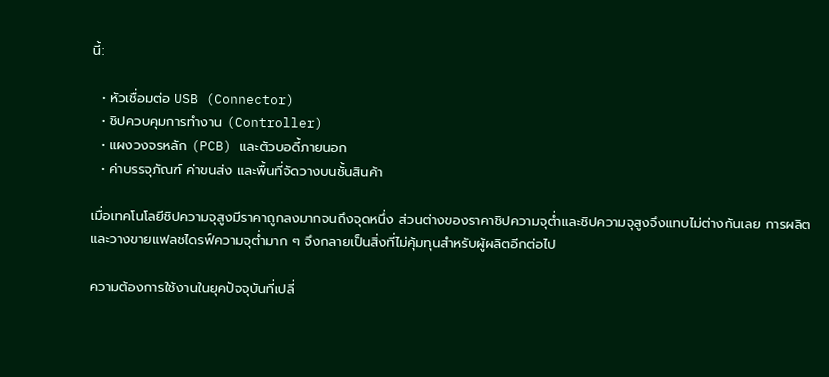นี้:

  • หัวเชื่อมต่อ USB (Connector)
  • ชิปควบคุมการทำงาน (Controller)
  • แผงวงจรหลัก (PCB) และตัวบอดี้ภายนอก
  • ค่าบรรจุภัณฑ์ ค่าขนส่ง และพื้นที่จัดวางบนชั้นสินค้า

เมื่อเทคโนโลยีชิปความจุสูงมีราคาถูกลงมากจนถึงจุดหนึ่ง ส่วนต่างของราคาชิปความจุต่ำและชิปความจุสูงจึงแทบไม่ต่างกันเลย การผลิตและวางขายแฟลชไดรฟ์ความจุต่ำมาก ๆ จึงกลายเป็นสิ่งที่ไม่คุ้มทุนสำหรับผู้ผลิตอีกต่อไป

ความต้องการใช้งานในยุคปัจจุบันที่เปลี่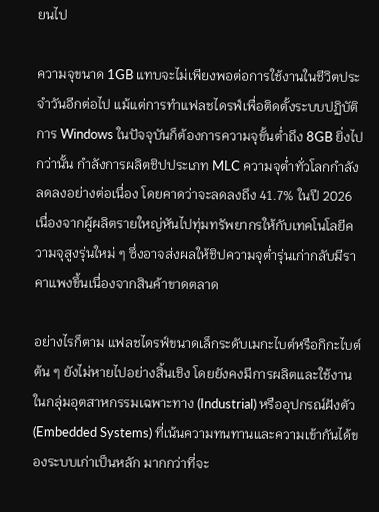ยนไป

ความจุขนาด 1GB แทบจะไม่เพียงพอต่อการใช้งานในชีวิตประจำวันอีกต่อไป แม้แต่การทำแฟลชไดรฟ์เพื่อติดตั้งระบบปฏิบัติการ Windows ในปัจจุบันก็ต้องการความจุขั้นต่ำถึง 8GB ยิ่งไปกว่านั้น กำลังการผลิตชิปประเภท MLC ความจุต่ำทั่วโลกกำลังลดลงอย่างต่อเนื่อง โดยคาดว่าจะลดลงถึง 41.7% ในปี 2026 เนื่องจากผู้ผลิตรายใหญ่หันไปทุ่มทรัพยากรให้กับเทคโนโลยีความจุสูงรุ่นใหม่ ๆ ซึ่งอาจส่งผลให้ชิปความจุต่ำรุ่นเก่ากลับมีราคาแพงขึ้นเนื่องจากสินค้าขาดตลาด

อย่างไรก็ตาม แฟลชไดรฟ์ขนาดเล็กระดับเมกะไบต์หรือกิกะไบต์ต้น ๆ ยังไม่หายไปอย่างสิ้นเชิง โดยยังคงมีการผลิตและใช้งานในกลุ่มอุตสาหกรรมเฉพาะทาง (Industrial) หรืออุปกรณ์ฝังตัว (Embedded Systems) ที่เน้นความทนทานและความเข้ากันได้ของระบบเก่าเป็นหลัก มากกว่าที่จะ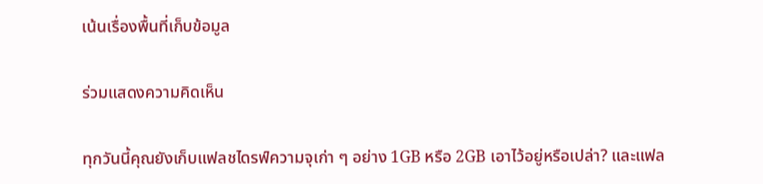เน้นเรื่องพื้นที่เก็บข้อมูล

ร่วมแสดงความคิดเห็น

ทุกวันนี้คุณยังเก็บแฟลชไดรฟ์ความจุเก่า ๆ อย่าง 1GB หรือ 2GB เอาไว้อยู่หรือเปล่า? และแฟล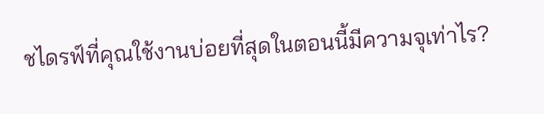ชไดรฟ์ที่คุณใช้งานบ่อยที่สุดในตอนนี้มีความจุเท่าไร?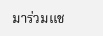มาร่วมแช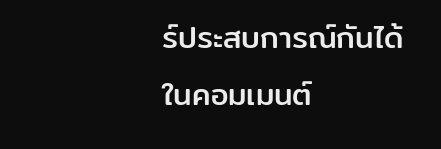ร์ประสบการณ์กันได้ในคอมเมนต์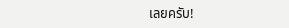เลยครับ!